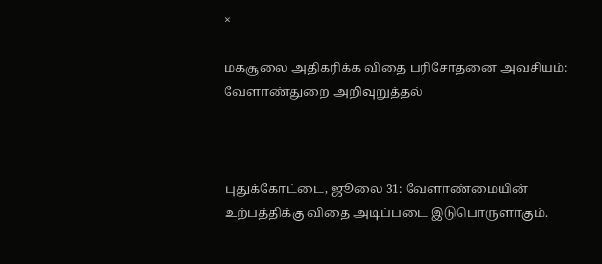×

மகசூலை அதிகரிக்க விதை பரிசோதனை அவசியம்: வேளாண்துறை அறிவுறுத்தல்



புதுக்கோட்டை, ஜூலை 31: வேளாண்மையின் உற்பத்திக்கு விதை அடிப்படை இடுபொருளாகும்.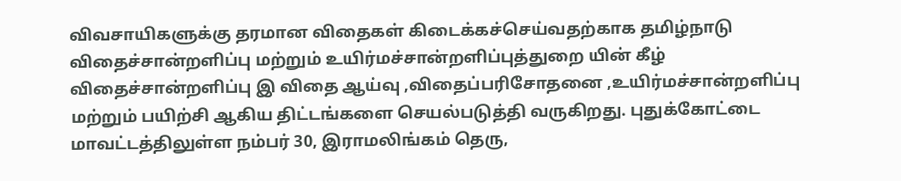விவசாயிகளுக்கு தரமான விதைகள் கிடைக்கச்செய்வதற்காக தமிழ்நாடு விதைச்சான்றளிப்பு மற்றும் உயிர்மச்சான்றளிப்புத்துறை யின் கீழ் விதைச்சான்றளிப்பு இ விதை ஆய்வு ,விதைப்பரிசோதனை ,உயிர்மச்சான்றளிப்பு மற்றும் பயிற்சி ஆகிய திட்டங்களை செயல்படுத்தி வருகிறது. புதுக்கோட்டை மாவட்டத்திலுள்ள நம்பர் 30, இராமலிங்கம் தெரு,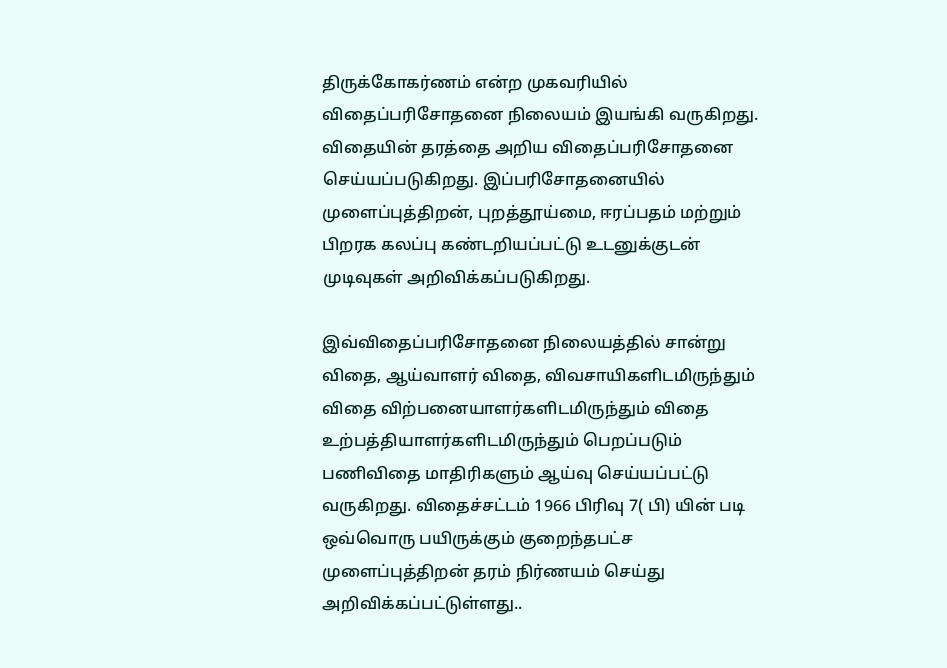திருக்கோகர்ணம் என்ற முகவரியில் விதைப்பரிசோதனை நிலையம் இயங்கி வருகிறது. விதையின் தரத்தை அறிய விதைப்பரிசோதனை செய்யப்படுகிறது. இப்பரிசோதனையில் முளைப்புத்திறன், புறத்தூய்மை, ஈரப்பதம் மற்றும் பிறரக கலப்பு கண்டறியப்பட்டு உடனுக்குடன் முடிவுகள் அறிவிக்கப்படுகிறது.

இவ்விதைப்பரிசோதனை நிலையத்தில் சான்று விதை, ஆய்வாளர் விதை, விவசாயிகளிடமிருந்தும் விதை விற்பனையாளர்களிடமிருந்தும் விதை உற்பத்தியாளர்களிடமிருந்தும் பெறப்படும் பணிவிதை மாதிரிகளும் ஆய்வு செய்யப்பட்டு வருகிறது. விதைச்சட்டம் 1966 பிரிவு 7( பி) யின் படி ஒவ்வொரு பயிருக்கும் குறைந்தபட்ச முளைப்புத்திறன் தரம் நிர்ணயம் செய்து அறிவிக்கப்பட்டுள்ளது..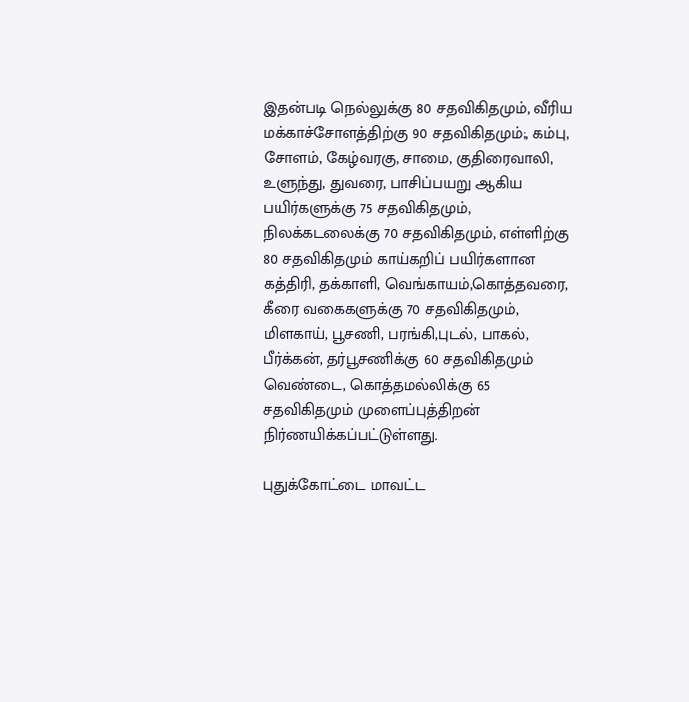இதன்படி நெல்லுக்கு 80 சதவிகிதமும், வீரிய மக்காச்சோளத்திற்கு 90 சதவிகிதமும்;, கம்பு, சோளம், கேழ்வரகு, சாமை, குதிரைவாலி, உளுந்து, துவரை, பாசிப்பயறு ஆகிய பயிர்களுக்கு 75 சதவிகிதமும், நிலக்கடலைக்கு 70 சதவிகிதமும், எள்ளிற்கு 80 சதவிகிதமும் காய்கறிப் பயிர்களான கத்திரி, தக்காளி, வெங்காயம்,கொத்தவரை, கீரை வகைகளுக்கு 70 சதவிகிதமும், மிளகாய், பூசணி, பரங்கி,புடல், பாகல், பீர்க்கன், தர்பூசணிக்கு 60 சதவிகிதமும் வெண்டை, கொத்தமல்லிக்கு 65 சதவிகிதமும் முளைப்புத்திறன் நிர்ணயிக்கப்பட்டுள்ளது.

புதுக்கோட்டை மாவட்ட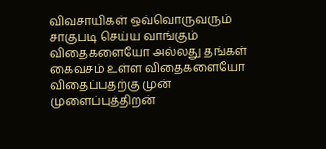விவசாயிகள் ஒவ்வொருவரும் சாகுபடி செய்ய வாங்கும் விதைகளையோ அல்லது தங்கள் கைவசம் உள்ள விதைகளையோ விதைப்பதற்கு முன் முளைப்புத்திறன்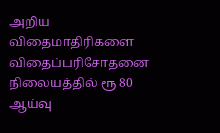அறிய விதைமாதிரிகளை விதைப்பரிசோதனை நிலையத்தில் ரூ 80 ஆய்வு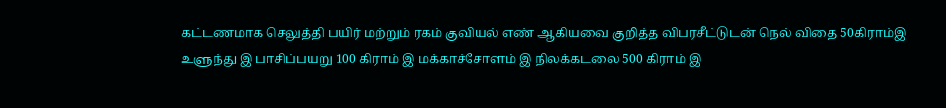கட்டணமாக செலுத்தி பயிர் மற்றும் ரகம் குவியல் எண் ஆகியவை குறித்த விபரசீட்டுடன் நெல் விதை 50கிராம்இ உளுந்து இ பாசிப்பயறு 100 கிராம் இ மக்காச்சோளம் இ நிலக்கடலை 500 கிராம் இ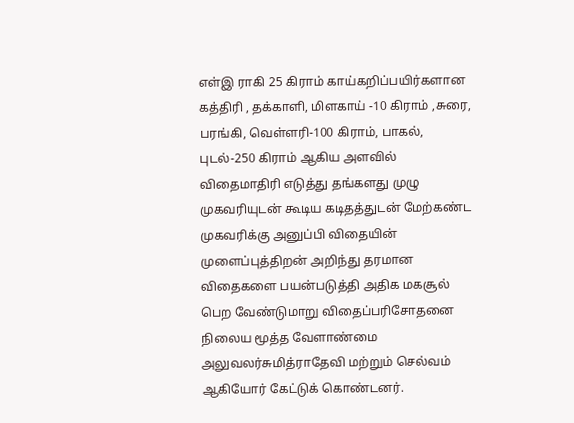எள்இ ராகி 25 கிராம் காய்கறிப்பயிர்களான கத்திரி , தக்காளி, மிளகாய் -10 கிராம் ,சுரை, பரங்கி, வெள்ளரி-100 கிராம், பாகல், புடல்-250 கிராம் ஆகிய அளவில் விதைமாதிரி எடுத்து தங்களது முழு முகவரியுடன் கூடிய கடிதத்துடன் மேற்கண்ட முகவரிக்கு அனுப்பி விதையின் முளைப்புத்திறன் அறிந்து தரமான விதைகளை பயன்படுத்தி அதிக மகசூல் பெற வேண்டுமாறு விதைப்பரிசோதனை நிலைய மூத்த வேளாண்மை அலுவலர்சுமித்ராதேவி மற்றும் செல்வம் ஆகியோர் கேட்டுக் கொண்டனர்.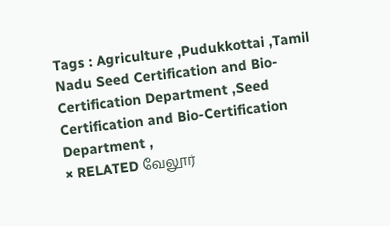Tags : Agriculture ,Pudukkottai ,Tamil Nadu Seed Certification and Bio-Certification Department ,Seed Certification and Bio-Certification Department ,
× RELATED வேலூர்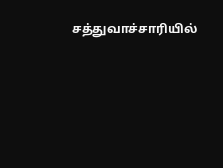சத்துவாச்சாரியில்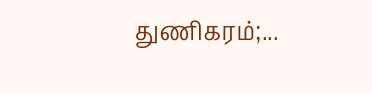துணிகரம்;...